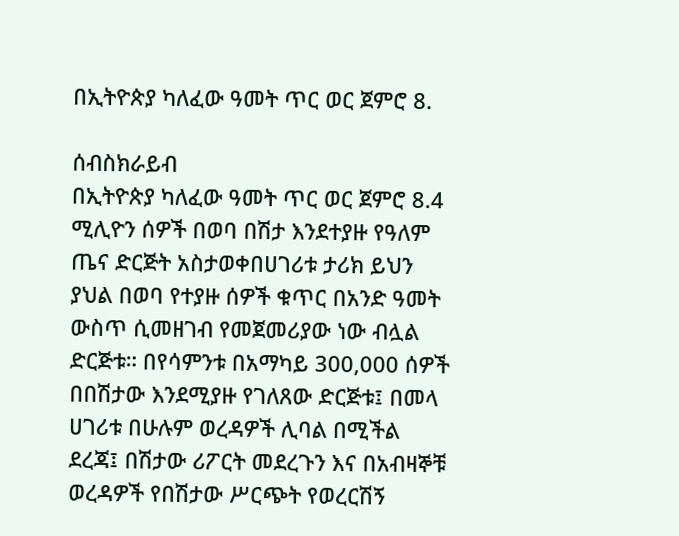በኢትዮጵያ ካለፈው ዓመት ጥር ወር ጀምሮ 8.

ሰብስክራይብ
በኢትዮጵያ ካለፈው ዓመት ጥር ወር ጀምሮ 8.4 ሚሊዮን ሰዎች በወባ በሽታ እንደተያዙ የዓለም ጤና ድርጅት አስታወቀበሀገሪቱ ታሪክ ይህን ያህል በወባ የተያዙ ሰዎች ቁጥር በአንድ ዓመት ውስጥ ሲመዘገብ የመጀመሪያው ነው ብሏል ድርጅቱ። በየሳምንቱ በአማካይ 300,000 ሰዎች በበሽታው እንደሚያዙ የገለጸው ድርጅቱ፤ በመላ ሀገሪቱ በሁሉም ወረዳዎች ሊባል በሚችል ደረጃ፤ በሽታው ሪፖርት መደረጉን እና በአብዛኞቹ ወረዳዎች የበሽታው ሥርጭት የወረርሽኝ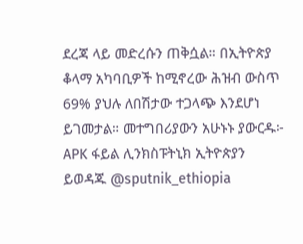ደረጃ ላይ መድረሱን ጠቅሷል። በኢትዮጵያ ቆላማ አካባቢዎች ከሚኖረው ሕዝብ ውስጥ 69% ያህሉ ለበሽታው ተጋላጭ እንደሆነ ይገመታል። መተግበሪያውን አሁኑኑ ያውርዱ፦ APK ፋይል ሊንክስፑትኒክ ኢትዮጵያን ይወዳጁ @sputnik_ethiopia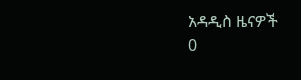አዳዲስ ዜናዎች
0